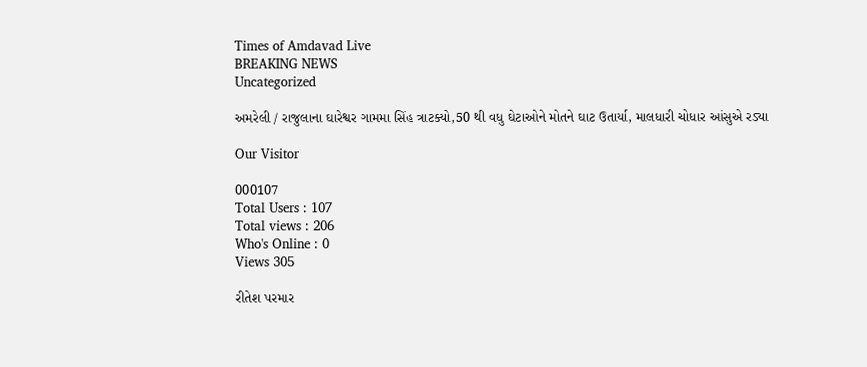Times of Amdavad Live
BREAKING NEWS
Uncategorized

અમરેલી / રાજુલાના ઘારેશ્વર ગામમા સિંહ ત્રાટક્યો,50 થી વધુ ઘેટાઓને મોતને ઘાટ ઉતાર્યા, માલધારી ચોધાર આંસુએ રડ્યા

Our Visitor

000107
Total Users : 107
Total views : 206
Who's Online : 0
Views 305

રીતેશ પરમાર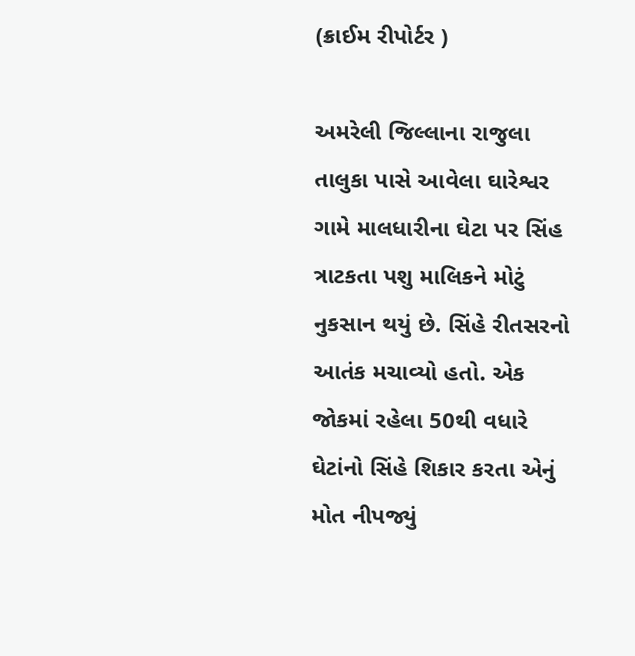(ક્રાઈમ રીપોર્ટર )

અમરેલી જિલ્લાના રાજુલા તાલુકા પાસે આવેલા ઘારેશ્વર ગામે માલધારીના ઘેટા પર સિંહ ત્રાટકતા પશુ માલિકને મોટું નુકસાન થયું છે. સિંહે રીતસરનો આતંક મચાવ્યો હતો. એક જોકમાં રહેલા 50થી વધારે ઘેટાંનો સિંહે શિકાર કરતા એનું મોત નીપજ્યું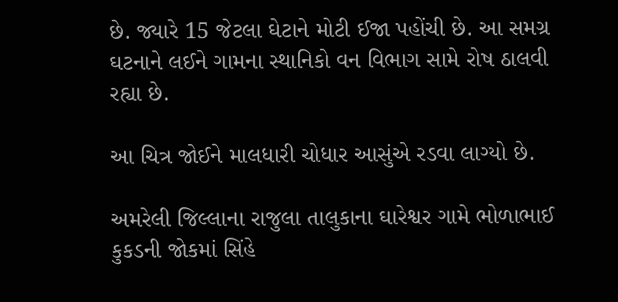છે. જ્યારે 15 જેટલા ઘેટાને મોટી ઈજા પહોંચી છે. આ સમગ્ર ઘટનાને લઈને ગામના સ્થાનિકો વન વિભાગ સામે રોષ ઠાલવી રહ્યા છે.

આ ચિત્ર જોઈને માલધારી ચોધાર આસુંએ રડવા લાગ્યો છે.

અમરેલી જિલ્લાના રાજુલા તાલુકાના ઘારેશ્વર ગામે ભોળાભાઈ કુકડની જોકમાં સિંહે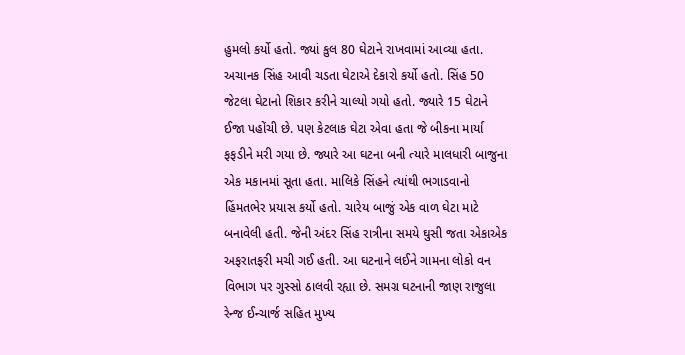હુમલો કર્યો હતો. જ્યાં કુલ 80 ઘેટાને રાખવામાં આવ્યા હતા. અચાનક સિંહ આવી ચડતા ઘેટાએ દેકારો કર્યો હતો. સિંહ 50 જેટલા ઘેટાનો શિકાર કરીને ચાલ્યો ગયો હતો. જ્યારે 15 ઘેટાને ઈજા પહોંચી છે. પણ કેટલાક ઘેટા એવા હતા જે બીકના માર્યા ફફડીને મરી ગયા છે. જ્યારે આ ઘટના બની ત્યારે માલધારી બાજુના એક મકાનમાં સૂતા હતા. માલિકે સિંહને ત્યાંથી ભગાડવાનો હિંમતભેર પ્રયાસ કર્યો હતો. ચારેય બાજું એક વાળ ઘેટા માટે બનાવેલી હતી. જેની અંદર સિંહ રાત્રીના સમયે ઘુસી જતા એકાએક અફરાતફરી મચી ગઈ હતી. આ ઘટનાને લઈને ગામના લોકો વન વિભાગ પર ગુસ્સો ઠાલવી રહ્યા છે. સમગ્ર ઘટનાની જાણ રાજુલા રેન્જ ઈન્ચાર્જ સહિત મુખ્ય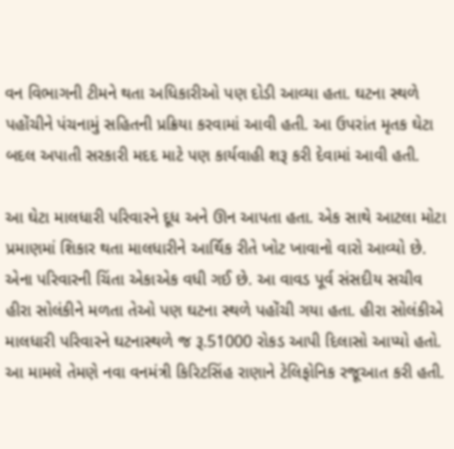વન વિભાગની ટીમને થતા અધિકારીઓ પણ દોડી આવ્યા હતા. ઘટના સ્થળે પહોંચીને પંચનામું સહિતની પ્રક્રિયા કરવામાં આવી હતી. આ ઉપરાંત મૃતક ઘેટા બદલ અપાતી સરકારી મદદ માટે પણ કાર્યવાહી શરૂ કરી દેવામાં આવી હતી.

આ ઘેટા માલધારી પરિવારને દૂધ અને ઊન આપતા હતા. એક સાથે આટલા મોટા પ્રમાણમાં શિકાર થતા માલધારીને આર્થિક રીતે ખોટ ખાવાનો વારો આવ્યો છે. એના પરિવારની ચિંતા એકાએક વધી ગઈ છે. આ વાવડ પૂર્વ સંસદીય સચીવ હીરા સોલંકીને મળતા તેઓ પણ ઘટના સ્થળે પહોંચી ગયા હતા. હીરા સોલંકીએ માલધારી પરિવારને ઘટનાસ્થળે જ રૂ.51000 રોકડ આપી દિલાસો આપ્યો હતો. આ મામલે તેમણે નવા વનમંત્રી કિરિટસિંહ રાણાને ટેલિફોનિક રજૂઆત કરી હતી.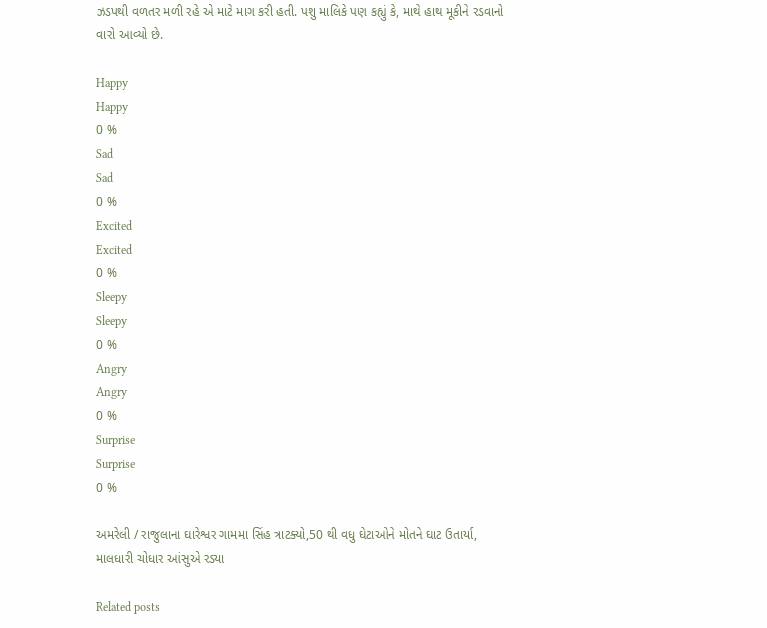ઝડપથી વળતર મળી રહે એ માટે માગ કરી હતી. પશુ માલિકે પણ કહ્યું કે, માથે હાથ મૂકીને રડવાનો વારો આવ્યો છે.

Happy
Happy
0 %
Sad
Sad
0 %
Excited
Excited
0 %
Sleepy
Sleepy
0 %
Angry
Angry
0 %
Surprise
Surprise
0 %

અમરેલી / રાજુલાના ઘારેશ્વર ગામમા સિંહ ત્રાટક્યો,50 થી વધુ ઘેટાઓને મોતને ઘાટ ઉતાર્યા, માલધારી ચોધાર આંસુએ રડ્યા

Related posts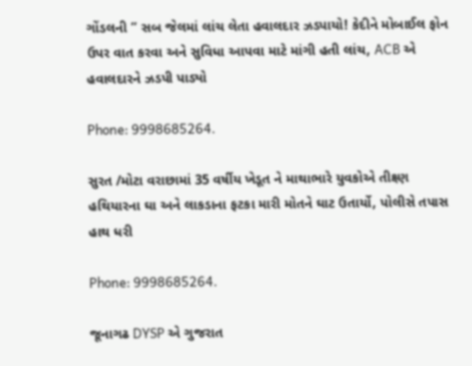ગોંડલની ” સબ જેલમાં લાંચ લેતા હવાલદાર ઝડપાયો! કેદીને મોબાઈલ ફોન ઉપર વાત કરવા અને સુવિધા આપવા માટે માંગી હતી લાંચ, ACB એ હવાલદારને ઝડપી પાડ્યો

Phone: 9998685264.

સુરત /મોટા વરાછામાં 35 વર્ષીય ખેડૂત ને માથાભારે યુવકોએ તીક્ષ્ણ હથિયારના ઘા અને લાકડાના ફટકા મારી મોતને ઘાટ ઉતાર્યો, પોલીસે તપાસ હાથ ધરી

Phone: 9998685264.

જૂનાગઢ DYSP એ ગુજરાત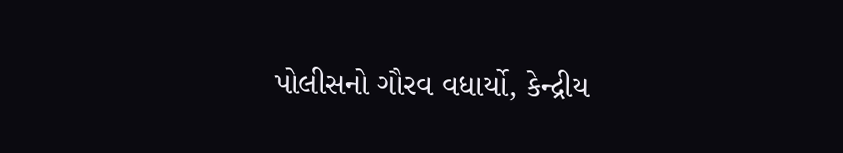પોલીસનો ગૌરવ વધાર્યો, કેન્દ્રીય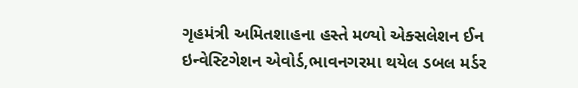ગૃહમંત્રી અમિતશાહના હસ્તે મળ્યો એક્સલેશન ઈન ઇન્વેસ્ટિગેશન એવોર્ડ,ભાવનગરમા થયેલ ડબલ મર્ડર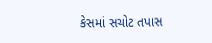કેસમાં સચોટ તપાસ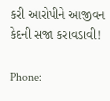કરી આરોપીને આજીવન કેદની સજા કરાવડાવી!

Phone: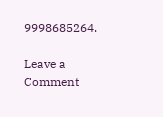9998685264.

Leave a Comment